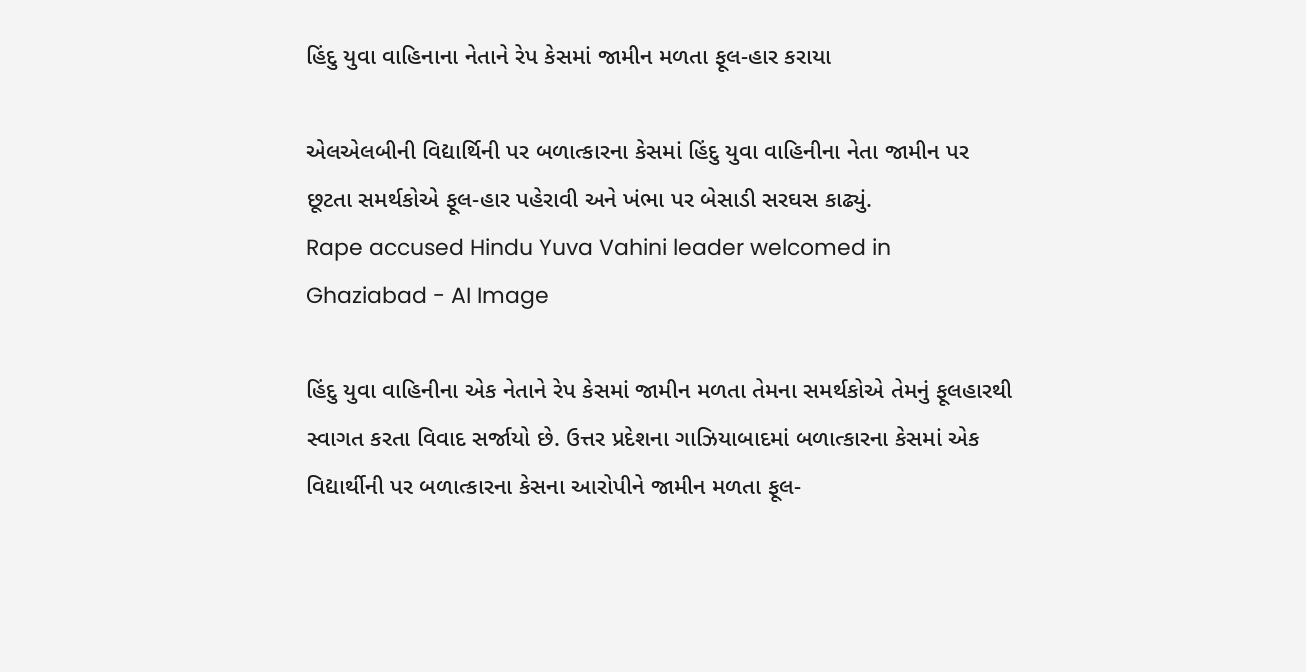હિંદુ યુવા વાહિનાના નેતાને રેપ કેસમાં જામીન મળતા ફૂલ-હાર કરાયા

એલએલબીની વિદ્યાર્થિની પર બળાત્કારના કેસમાં હિંદુ યુવા વાહિનીના નેતા જામીન પર છૂટતા સમર્થકોએ ફૂલ-હાર પહેરાવી અને ખંભા પર બેસાડી સરઘસ કાઢ્યું.
Rape accused Hindu Yuva Vahini leader welcomed in Ghaziabad - AI Image

હિંદુ યુવા વાહિનીના એક નેતાને રેપ કેસમાં જામીન મળતા તેમના સમર્થકોએ તેમનું ફૂલહારથી સ્વાગત કરતા વિવાદ સર્જાયો છે. ઉત્તર પ્રદેશના ગાઝિયાબાદમાં બળાત્કારના કેસમાં એક વિદ્યાર્થીની પર બળાત્કારના કેસના આરોપીને જામીન મળતા ફૂલ-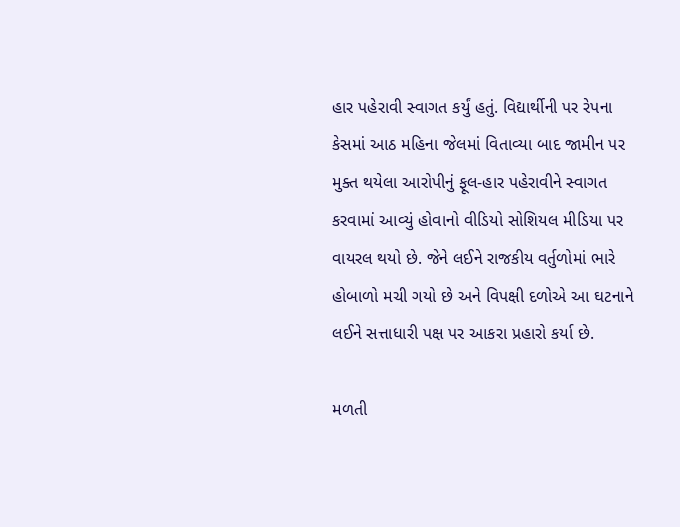હાર પહેરાવી સ્વાગત કર્યું હતું. વિદ્યાર્થીની પર રેપના કેસમાં આઠ મહિના જેલમાં વિતાવ્યા બાદ જામીન પર મુક્ત થયેલા આરોપીનું ફૂલ-હાર પહેરાવીને સ્વાગત કરવામાં આવ્યું હોવાનો વીડિયો સોશિયલ મીડિયા પર વાયરલ થયો છે. જેને લઈને રાજકીય વર્તુળોમાં ભારે હોબાળો મચી ગયો છે અને વિપક્ષી દળોએ આ ઘટનાને લઈને સત્તાધારી પક્ષ પર આકરા પ્રહારો કર્યા છે.

મળતી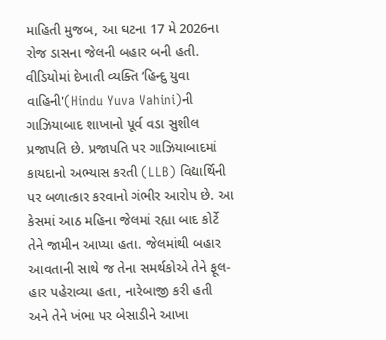માહિતી મુજબ, આ ઘટના 17 મે 2026ના રોજ ડાસના જેલની બહાર બની હતી. વીડિયોમાં દેખાતી વ્યક્તિ ‘હિન્દુ યુવા વાહિની'(Hindu Yuva Vahini)ની ગાઝિયાબાદ શાખાનો પૂર્વ વડા સુશીલ પ્રજાપતિ છે. પ્રજાપતિ પર ગાઝિયાબાદમાં કાયદાનો અભ્યાસ કરતી (LLB) વિદ્યાર્થિની પર બળાત્કાર કરવાનો ગંભીર આરોપ છે. આ કેસમાં આઠ મહિના જેલમાં રહ્યા બાદ કોર્ટે તેને જામીન આપ્યા હતા. જેલમાંથી બહાર આવતાની સાથે જ તેના સમર્થકોએ તેને ફૂલ-હાર પહેરાવ્યા હતા, નારેબાજી કરી હતી અને તેને ખંભા પર બેસાડીને આખા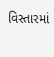વિસ્તારમાં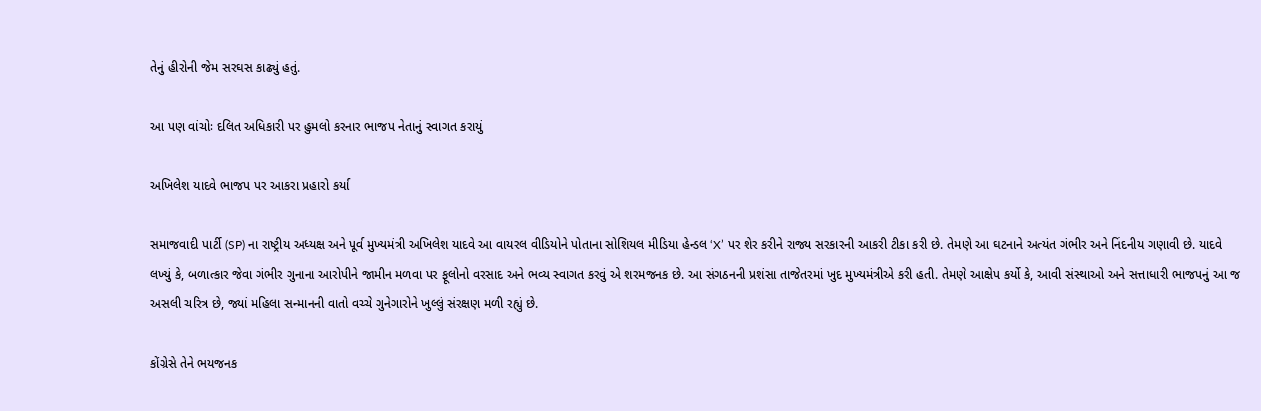તેનું હીરોની જેમ સરઘસ કાઢ્યું હતું.

આ પણ વાંચોઃ દલિત અધિકારી પર હુમલો કરનાર ભાજપ નેતાનું સ્વાગત કરાયું

અખિલેશ યાદવે ભાજપ પર આકરા પ્રહારો કર્યા

સમાજવાદી પાર્ટી (SP) ના રાષ્ટ્રીય અધ્યક્ષ અને પૂર્વ મુખ્યમંત્રી અખિલેશ યાદવે આ વાયરલ વીડિયોને પોતાના સોશિયલ મીડિયા હેન્ડલ ‘X’ પર શેર કરીને રાજ્ય સરકારની આકરી ટીકા કરી છે. તેમણે આ ઘટનાને અત્યંત ગંભીર અને નિંદનીય ગણાવી છે. યાદવે લખ્યું કે, બળાત્કાર જેવા ગંભીર ગુનાના આરોપીને જામીન મળવા પર ફૂલોનો વરસાદ અને ભવ્ય સ્વાગત કરવું એ શરમજનક છે. આ સંગઠનની પ્રશંસા તાજેતરમાં ખુદ મુખ્યમંત્રીએ કરી હતી. તેમણે આક્ષેપ કર્યો કે, આવી સંસ્થાઓ અને સત્તાધારી ભાજપનું આ જ અસલી ચરિત્ર છે, જ્યાં મહિલા સન્માનની વાતો વચ્ચે ગુનેગારોને ખુલ્લું સંરક્ષણ મળી રહ્યું છે.

કોંગ્રેસે તેને ભયજનક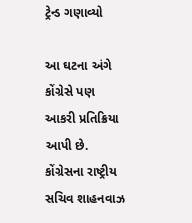ટ્રેન્ડ ગણાવ્યો

આ ઘટના અંગે કોંગ્રેસે પણ આકરી પ્રતિક્રિયા આપી છે. કોંગ્રેસના રાષ્ટ્રીય સચિવ શાહનવાઝ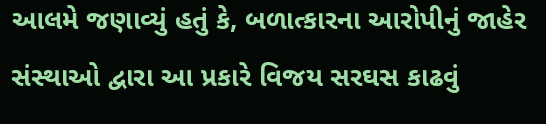આલમે જણાવ્યું હતું કે, બળાત્કારના આરોપીનું જાહેર સંસ્થાઓ દ્વારા આ પ્રકારે વિજય સરઘસ કાઢવું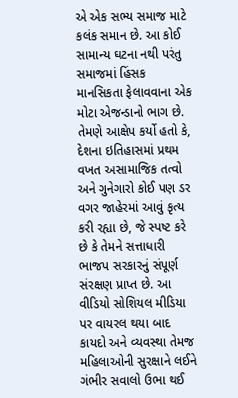એ એક સભ્ય સમાજ માટે કલંક સમાન છે. આ કોઈ સામાન્ય ઘટના નથી પરંતુ સમાજમાં હિંસક માનસિકતા ફેલાવવાના એક મોટા એજન્ડાનો ભાગ છે. તેમણે આક્ષેપ કર્યો હતો કે, દેશના ઇતિહાસમાં પ્રથમ વખત અસામાજિક તત્વો અને ગુનેગારો કોઈ પણ ડર વગર જાહેરમાં આવું કૃત્ય કરી રહ્યા છે, જે સ્પષ્ટ કરે છે કે તેમને સત્તાધારી ભાજપ સરકારનું સંપૂર્ણ સંરક્ષણ પ્રાપ્ત છે. આ વીડિયો સોશિયલ મીડિયા પર વાયરલ થયા બાદ કાયદો અને વ્યવસ્થા તેમજ મહિલાઓની સુરક્ષાને લઈને ગંભીર સવાલો ઉભા થઈ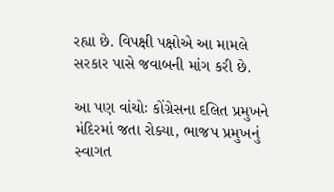રહ્યા છે. વિપક્ષી પક્ષોએ આ મામલે સરકાર પાસે જવાબની માંગ કરી છે.

આ પણ વાંચોઃ કોંગ્રેસના દલિત પ્રમુખને મંદિરમાં જતા રોક્યા, ભાજપ પ્રમુખનું સ્વાગત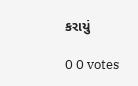કરાયું

0 0 votes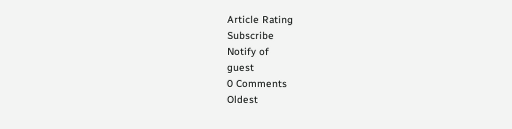Article Rating
Subscribe
Notify of
guest
0 Comments
Oldest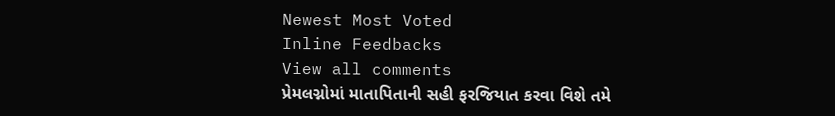Newest Most Voted
Inline Feedbacks
View all comments
પ્રેમલગ્નોમાં માતાપિતાની સહી ફરજિયાત કરવા વિશે તમે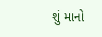શું માનો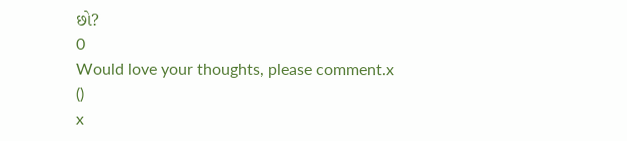છો?
0
Would love your thoughts, please comment.x
()
x